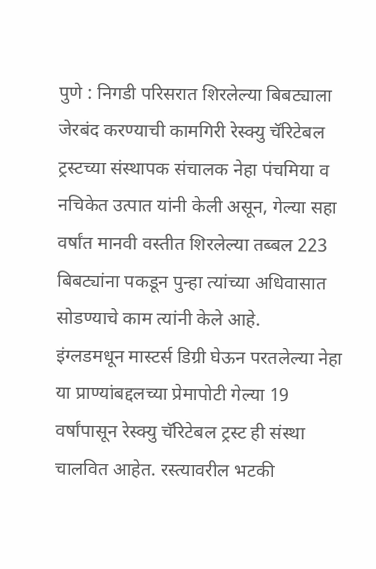पुणे : निगडी परिसरात शिरलेल्या बिबट्याला जेरबंद करण्याची कामगिरी रेस्क्यु चॅरिटेबल ट्रस्टच्या संस्थापक संचालक नेहा पंचमिया व नचिकेत उत्पात यांनी केली असून, गेल्या सहा वर्षांत मानवी वस्तीत शिरलेल्या तब्बल 223 बिबट्यांना पकडून पुन्हा त्यांच्या अधिवासात सोडण्याचे काम त्यांनी केले आहे.
इंग्लडमधून मास्टर्स डिग्री घेऊन परतलेल्या नेहा या प्राण्यांबद्दलच्या प्रेमापोटी गेल्या 19 वर्षांपासून रेस्क्यु चॅरिटेबल ट्रस्ट ही संस्था चालवित आहेत. रस्त्यावरील भटकी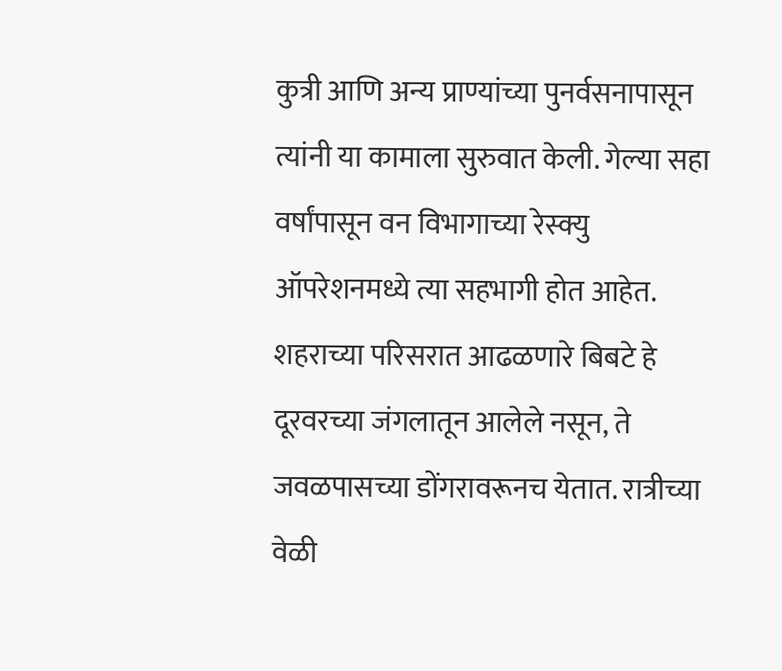कुत्री आणि अन्य प्राण्यांच्या पुनर्वसनापासून त्यांनी या कामाला सुरुवात केली. गेल्या सहा वर्षांपासून वन विभागाच्या रेस्क्यु ऑपरेशनमध्ये त्या सहभागी होत आहेत. शहराच्या परिसरात आढळणारे बिबटे हे दूरवरच्या जंगलातून आलेले नसून, ते जवळपासच्या डोंगरावरूनच येतात. रात्रीच्या वेळी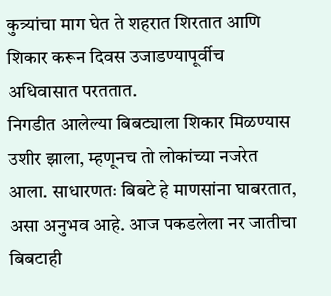कुत्र्यांचा माग घेत ते शहरात शिरतात आणि शिकार करून दिवस उजाडण्यापूर्वीच अधिवासात परततात.
निगडीत आलेल्या बिबट्याला शिकार मिळण्यास उशीर झाला, म्हणूनच तो लोकांच्या नजरेत आला. साधारणतः बिबटे हे माणसांना घाबरतात, असा अनुभव आहे. आज पकडलेला नर जातीचा बिबटाही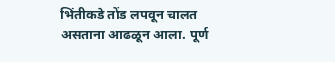भिंतीकडे तोंड लपवून चालत असताना आढळून आला. पूर्ण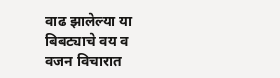वाढ झालेल्या या बिबट्याचे वय व वजन विचारात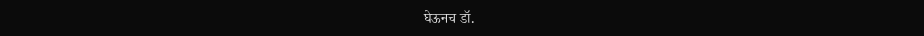घेऊनच डॉ.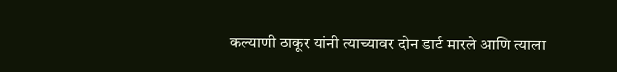कल्याणी ठाकूर यांनी त्याच्यावर दोन डार्ट मारले आणि त्याला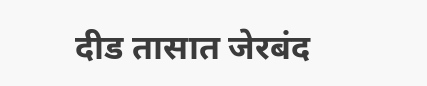दीड तासात जेरबंद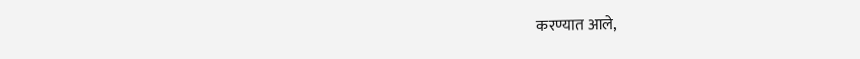करण्यात आले,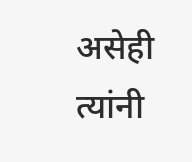असेही त्यांनी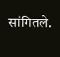सांगितले.